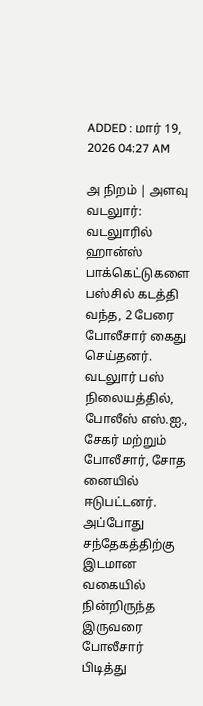ADDED : மார் 19, 2026 04:27 AM

அ நிறம் | அளவு
வடலுார்: வடலுாரில் ஹான்ஸ் பாக்கெட்டுகளை பஸ்சில் கடத்தி வந்த, 2 பேரை போலீசார் கைது செய்தனர்.
வடலுார் பஸ் நிலையத்தில், போலீஸ் எஸ்.ஐ., சேகர் மற்றும் போலீசார், சோத னையில் ஈடுபட்டனர். அப்போது சந்தேகத்திற்கு இடமான வகையில் நின்றிருந்த இருவரை போலீசார் பிடித்து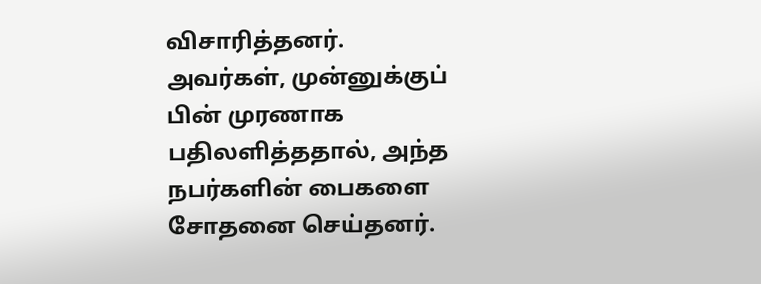விசாரித்தனர்.
அவர்கள், முன்னுக்குப் பின் முரணாக பதிலளித்ததால், அந்த நபர்களின் பைகளை சோதனை செய்தனர்.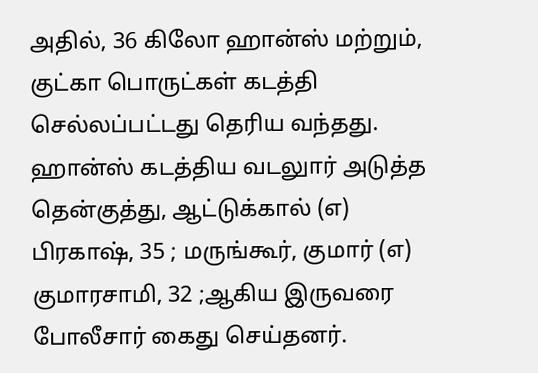அதில், 36 கிலோ ஹான்ஸ் மற்றும், குட்கா பொருட்கள் கடத்தி செல்லப்பட்டது தெரிய வந்தது.
ஹான்ஸ் கடத்திய வடலுார் அடுத்த தென்குத்து, ஆட்டுக்கால் (எ) பிரகாஷ், 35 ; மருங்கூர், குமார் (எ) குமாரசாமி, 32 ;ஆகிய இருவரை போலீசார் கைது செய்தனர்.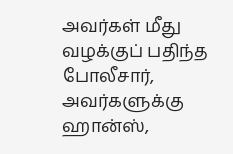அவர்கள் மீது வழக்குப் பதிந்த போலீசார், அவர்களுக்கு ஹான்ஸ்,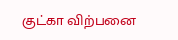குட்கா விற்பனை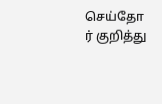செய்தோ ர் குறித்து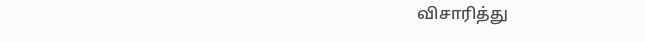விசாரித்து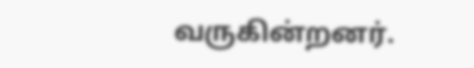வருகின்றனர்.